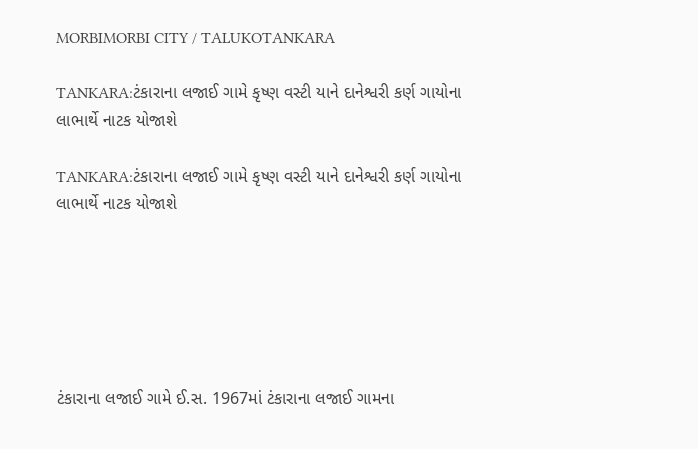MORBIMORBI CITY / TALUKOTANKARA

TANKARA:ટંકારાના લજાઈ ગામે કૃષ્ણ વસ્ટી યાને દાનેશ્વરી કર્ણ ગાયોના લાભાર્થે નાટક યોજાશે

TANKARA:ટંકારાના લજાઈ ગામે કૃષ્ણ વસ્ટી યાને દાનેશ્વરી કર્ણ ગાયોના લાભાર્થે નાટક યોજાશે






ટંકારાના લજાઈ ગામે ઈ.સ. 1967માં ટંકારાના લજાઈ ગામના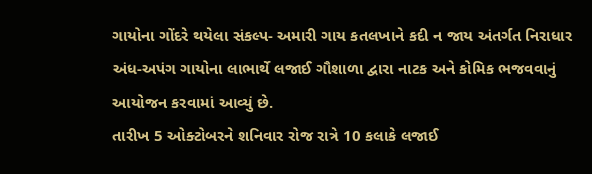ગાયોના ગોંદરે થયેલા સંકલ્પ- અમારી ગાય કતલખાને કદી ન જાય અંતર્ગત નિરાધાર અંધ-અપંગ ગાયોના લાભાર્થે લજાઈ ગૌશાળા દ્વારા નાટક અને કોમિક ભજવવાનું આયોજન કરવામાં આવ્યું છે.
તારીખ 5 ઓક્ટોબરને શનિવાર રોજ રાત્રે 10 કલાકે લજાઈ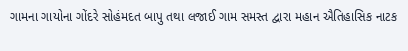ગામના ગાયોના ગોંદરે સોહંમદત બાપુ તથા લજાઈ ગામ સમસ્ત દ્વારા મહાન ઐતિહાસિક નાટક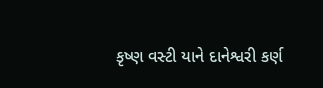કૃષ્ણ વસ્ટી યાને દાનેશ્વરી કર્ણ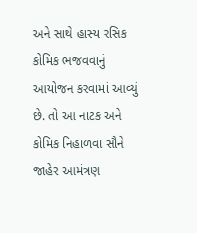અને સાથે હાસ્ય રસિક કોમિક ભજવવાનું આયોજન કરવામાં આવ્યું છે. તો આ નાટક અને કોમિક નિહાળવા સૌને જાહેર આમંત્રણ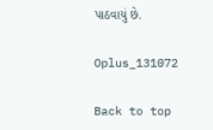પાઠવાયું છે.

Oplus_131072

Back to top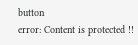button
error: Content is protected !!